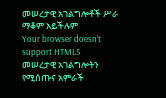መሠረታዊ አገልግሎቶች ሥራ ማቆም አይችሉም
Your browser doesn’t support HTML5
መሠረታዊ አገልግሎትን የሚሰጡና አምራች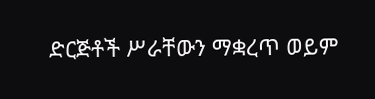ድርጅቶች ሥራቸውን ማቋረጥ ወይም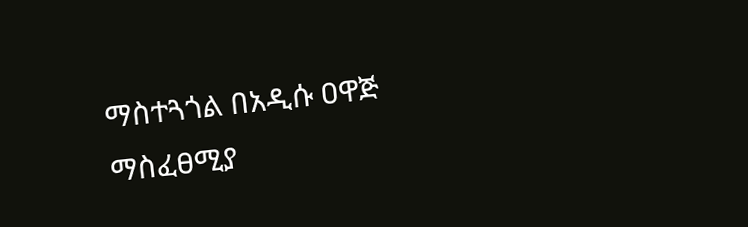ማስተጓጎል በአዲሱ ዐዋጅ ማስፈፀሚያ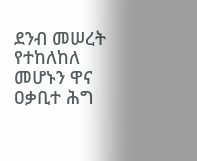ደንብ መሠረት የተከለከለ መሆኑን ዋና ዐቃቢተ ሕግ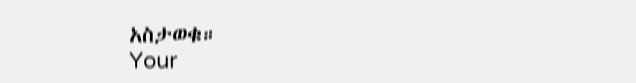አስታወቁ።
Your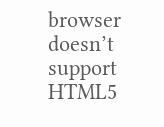browser doesn’t support HTML5